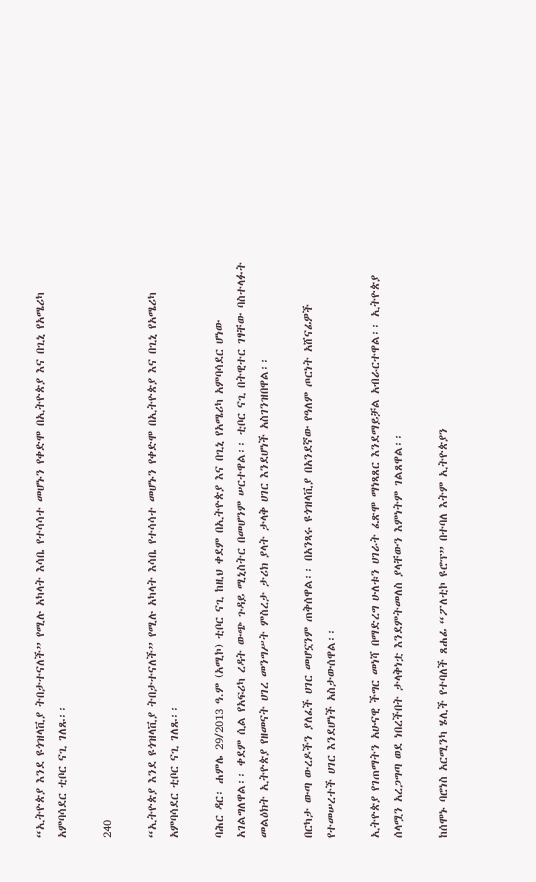“ኢትዮጵያ እንደ ዩጎዝላቪያ ትበታተናለች” የሚሉ አካላት እሳቤ የተሳሳተ መሆኑን የቀድሞ በኢትዮጵያ እና በጊኒ የአሜሪካ አምባሳደር ቲቦር ናጊ ገለጹ፡፡

240

“ኢትዮጵያ እንደ ዩጎዝላቪያ ትበታተናለች” የሚሉ አካላት እሳቤ የተሳሳተ መሆኑን የቀድሞ በኢትዮጵያ እና በጊኒ የአሜሪካ አምባሳደር ቲቦር ናጊ ገለጹ፡፡

ባሕር ዳር፡ ሐምሌ 29/2013 ዓ.ም (አሚኮ) ቲቦር ናጊ ከዚህ ቀደም በኢትዮጵያ እና በጊኒ የአሜሪካ አምባሳደር ሆነው አገልግለዋል፡፡ ቀደም ሲል የአፍሪካ ረዳት ውጭ ጉዳይ ሚኒስትር በመሆንም ሠርተዋል፡፡ ቲቦር ናጊ በትዊተር ገፃቸው ባስተላፉት መልዕክት ኢትዮጵያ የዘመናት ሀገረ መንግሥት ምስረታ ታሪክ ያላት ታላቅ ሀገር እንደሆነች አስገንዝበዋል፡፡

በርካታ ውጣ ውረዶችን ያለፈች ሀገር መሆኗንም ጠቅሰዋል፡፡ በአንጻሩ ዩጎዝላቪያ በአንደኛው የዓለም ጦርነት አሸናፊዎች የተመሠረተች ሀገር እንደሆነች አስታውሰዋል፡፡

ኢትዮጵያ የገጠማትን አሁናዊ ችግር መነሻ በማድረግ ሁለቱን ሀገራት ፈጽሞ ማነጻጸር እንደማይቻል አብራርተዋል፡፡ ኢትዮጵያ ሰላሟን አረጋግጣ ወደ ነበረችበት ታላቅነቷ እንደምትመለስ ያላቸውን እምነትም ገልጸዋል፡፡

ከሰሞኑ ባሮነስ አርሚንካ ሄሊች የተባለች ጸሐፊ “ፖለቲኮ ዩሮፕ” በተባለ እትም ኢትዮጵያን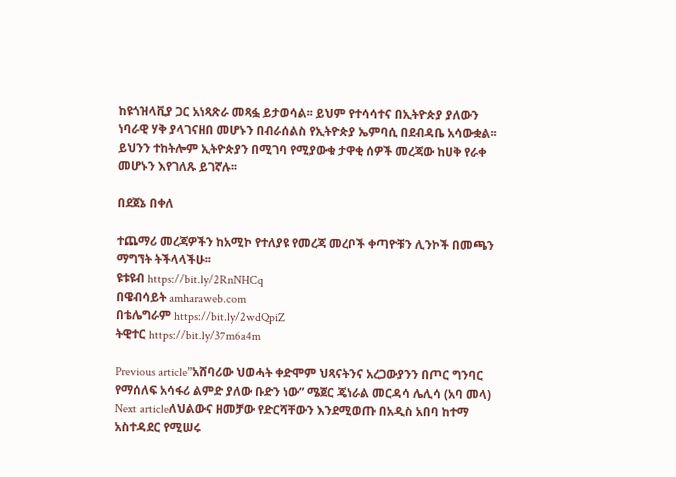ከዩጎዝላቪያ ጋር አነጻጽራ መጻፏ ይታወሳል፡፡ ይህም የተሳሳተና በኢትዮጵያ ያለውን ነባራዊ ሃቅ ያላገናዘበ መሆኑን በብራሰልስ የኢትዮጵያ ኤምባሲ በደብዳቤ አሳውቋል፡፡ ይህንን ተከትሎም ኢትዮጵያን በሚገባ የሚያውቁ ታዋቂ ሰዎች መረጃው ከሀቅ የራቀ መሆኑን እየገለጹ ይገኛሉ፡፡

በደጀኔ በቀለ

ተጨማሪ መረጃዎችን ከአሚኮ የተለያዩ የመረጃ መረቦች ቀጣዮቹን ሊንኮች በመጫን ማግኘት ትችላላችሁ፡፡
ዩቱዩብ https://bit.ly/2RnNHCq
በዌብሳይት amharaweb.com
በቴሌግራም https://bit.ly/2wdQpiZ
ትዊተር https://bit.ly/37m6a4m

Previous article”አሸባሪው ህወሓት ቀድሞም ህጻናትንና አረጋውያንን በጦር ግንባር የማሰለፍ አሳፋሪ ልምድ ያለው ቡድን ነው” ሜጀር ጄነራል መርዳሳ ሌሊሳ (አባ መላ)
Next articleለህልውና ዘመቻው የድርሻቸውን እንደሚወጡ በአዲስ አበባ ከተማ አስተዳደር የሚሠሩ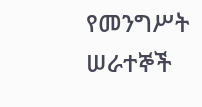የመንግሥት ሠራተኞች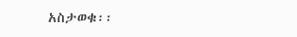አስታወቁ፡፡